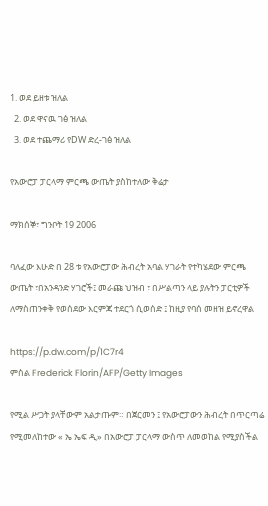1. ወደ ይዘቱ ዝለል
  2. ወደ ዋናዉ ገፅ ዝለል
  3. ወደ ተጨማሪ የDW ድረ-ገፅ ዝለል

የአውሮፓ ፓርላማ ምርጫ ውጤት ያስከተለው ቅሬታ

ማክሰኞ፣ ግንቦት 19 2006

ባለፈው እሁድ በ 28 ቱ የአውሮፓው ሕብረት አባል ሃገራት የተካሄደው ምርጫ ውጤት ፣በአንዳንድ ሃገሮች፤ መራጩ ህዝብ ፣ በሥልጣን ላይ ያሉትን ፓርቲዎች ለማስጠንቀቅ የወሰደው እርምጃ ተደርጎ ሲወሰድ ፤ ከዚያ የባሰ መዘዝ ይኖረዋል

https://p.dw.com/p/1C7r4
ምስል Frederick Florin/AFP/Getty Images

የሚል ሥጋት ያላቸውም አልታጡም። በጀርመን ፤ የአውሮፓውን ሕብረት በጥርጣሬ የሚመለከተው « ኤ ኤፍ ዲ» በአውሮፓ ፓርላማ ውስጥ ለመወከል የሚያስችል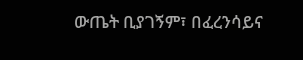ውጤት ቢያገኝም፣ በፈረንሳይና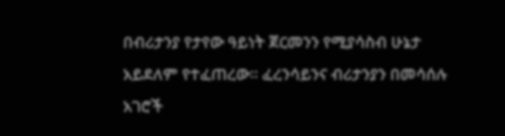በብሪታንያ የታየው ዓይነት ጀርመንን የሚያሳስብ ሁኔታ አይደለም የተፈጠረው። ፈረንሳይንና ብሪታንያን በመሳሰሉ አገሮች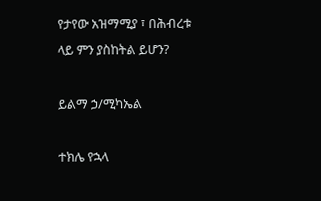የታየው አዝማሚያ ፣ በሕብረቱ ላይ ምን ያስከትል ይሆን?

ይልማ ኃ/ሚካኤል

ተክሌ የኋላ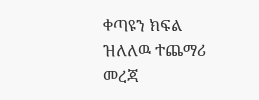ቀጣዩን ክፍል ዝለለዉ ተጨማሪ መረጃ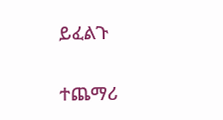ይፈልጉ

ተጨማሪ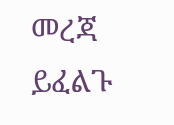መረጃ ይፈልጉ